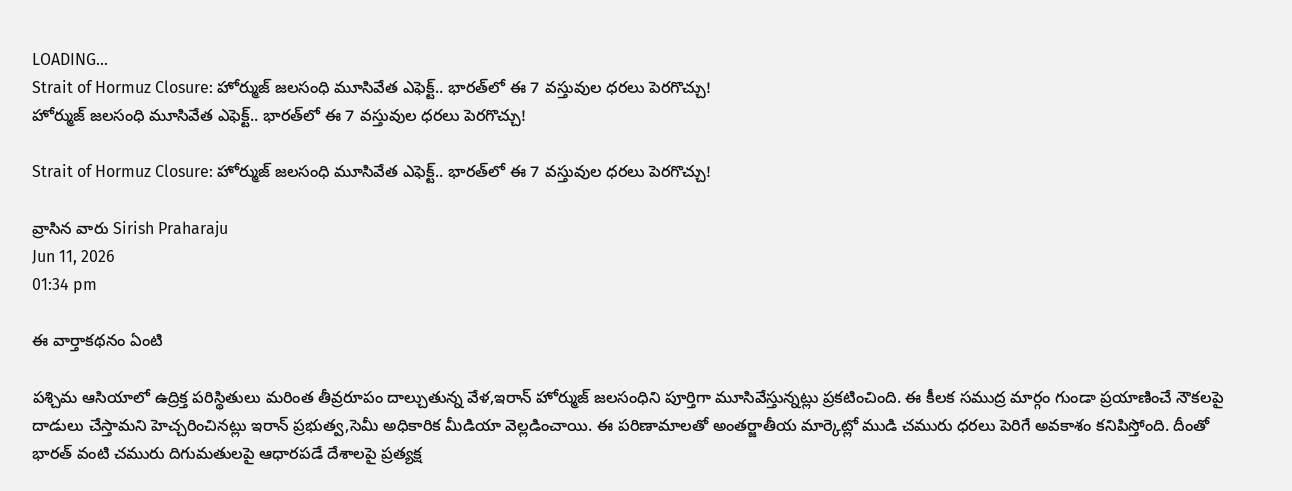LOADING...
Strait of Hormuz Closure: హోర్ముజ్ జలసంధి మూసివేత ఎఫెక్ట్.. భారత్‌లో ఈ 7 వస్తువుల ధరలు పెరగొచ్చు!
హోర్ముజ్ జలసంధి మూసివేత ఎఫెక్ట్.. భారత్‌లో ఈ 7 వస్తువుల ధరలు పెరగొచ్చు!

Strait of Hormuz Closure: హోర్ముజ్ జలసంధి మూసివేత ఎఫెక్ట్.. భారత్‌లో ఈ 7 వస్తువుల ధరలు పెరగొచ్చు!

వ్రాసిన వారు Sirish Praharaju
Jun 11, 2026
01:34 pm

ఈ వార్తాకథనం ఏంటి

పశ్చిమ ఆసియాలో ఉద్రిక్త పరిస్థితులు మరింత తీవ్రరూపం దాల్చుతున్న వేళ,ఇరాన్‌ హోర్ముజ్ జలసంధిని పూర్తిగా మూసివేస్తున్నట్లు ప్రకటించింది. ఈ కీలక సముద్ర మార్గం గుండా ప్రయాణించే నౌకలపై దాడులు చేస్తామని హెచ్చరించినట్లు ఇరాన్‌ ప్రభుత్వ,సెమీ అధికారిక మీడియా వెల్లడించాయి. ఈ పరిణామాలతో అంతర్జాతీయ మార్కెట్లో ముడి చమురు ధరలు పెరిగే అవకాశం కనిపిస్తోంది. దీంతో భారత్‌ వంటి చమురు దిగుమతులపై ఆధారపడే దేశాలపై ప్రత్యక్ష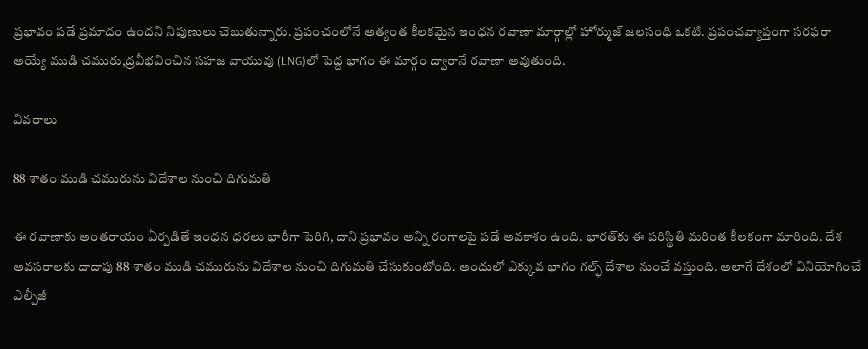ప్రభావం పడే ప్రమాదం ఉందని నిపుణులు చెబుతున్నారు. ప్రపంచంలోనే అత్యంత కీలకమైన ఇంధన రవాణా మార్గాల్లో హోర్ముజ్ జలసంధి ఒకటి. ప్రపంచవ్యాప్తంగా సరఫరా అయ్యే ముడి చమురు,ద్రవీభవించిన సహజ వాయువు (LNG)లో పెద్ద భాగం ఈ మార్గం ద్వారానే రవాణా అవుతుంది.

వివరాలు

88 శాతం ముడి చమురును విదేశాల నుంచి దిగుమతి

ఈ రవాణాకు అంతరాయం ఏర్పడితే ఇంధన ధరలు భారీగా పెరిగి, దాని ప్రభావం అన్ని రంగాలపై పడే అవకాశం ఉంది. భారత్‌కు ఈ పరిస్థితి మరింత కీలకంగా మారింది. దేశ అవసరాలకు దాదాపు 88 శాతం ముడి చమురును విదేశాల నుంచి దిగుమతి చేసుకుంటోంది. అందులో ఎక్కువ భాగం గల్ఫ్‌ దేశాల నుంచే వస్తుంది. అలాగే దేశంలో వినియోగించే ఎల్పీజీ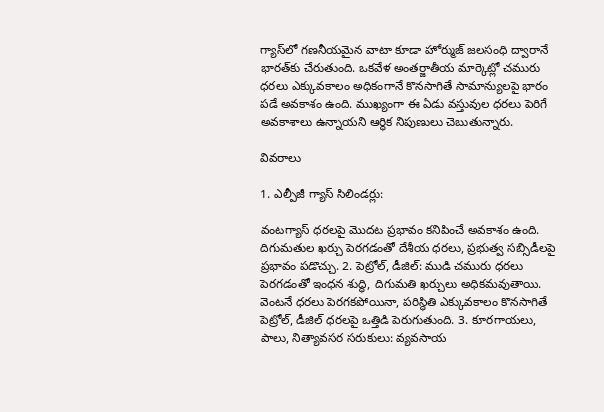గ్యాస్‌లో గణనీయమైన వాటా కూడా హోర్ముజ్ జలసంధి ద్వారానే భారత్‌కు చేరుతుంది. ఒకవేళ అంతర్జాతీయ మార్కెట్లో చమురు ధరలు ఎక్కువకాలం అధికంగానే కొనసాగితే సామాన్యులపై భారం పడే అవకాశం ఉంది. ముఖ్యంగా ఈ ఏడు వస్తువుల ధరలు పెరిగే అవకాశాలు ఉన్నాయని ఆర్థిక నిపుణులు చెబుతున్నారు.

వివరాలు

1. ఎల్పీజీ గ్యాస్ సిలిండర్లు:

వంటగ్యాస్‌ ధరలపై మొదట ప్రభావం కనిపించే అవకాశం ఉంది. దిగుమతుల ఖర్చు పెరగడంతో దేశీయ ధరలు, ప్రభుత్వ సబ్సిడీలపై ప్రభావం పడొచ్చు. 2. పెట్రోల్‌, డీజిల్: ముడి చమురు ధరలు పెరగడంతో ఇంధన శుద్ధి, దిగుమతి ఖర్చులు అధికమవుతాయి. వెంటనే ధరలు పెరగకపోయినా, పరిస్థితి ఎక్కువకాలం కొనసాగితే పెట్రోల్‌, డీజిల్‌ ధరలపై ఒత్తిడి పెరుగుతుంది. 3. కూరగాయలు, పాలు, నిత్యావసర సరుకులు: వ్యవసాయ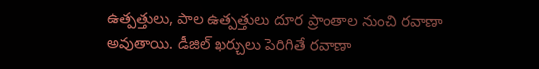ఉత్పత్తులు, పాల ఉత్పత్తులు దూర ప్రాంతాల నుంచి రవాణా అవుతాయి. డీజిల్‌ ఖర్చులు పెరిగితే రవాణా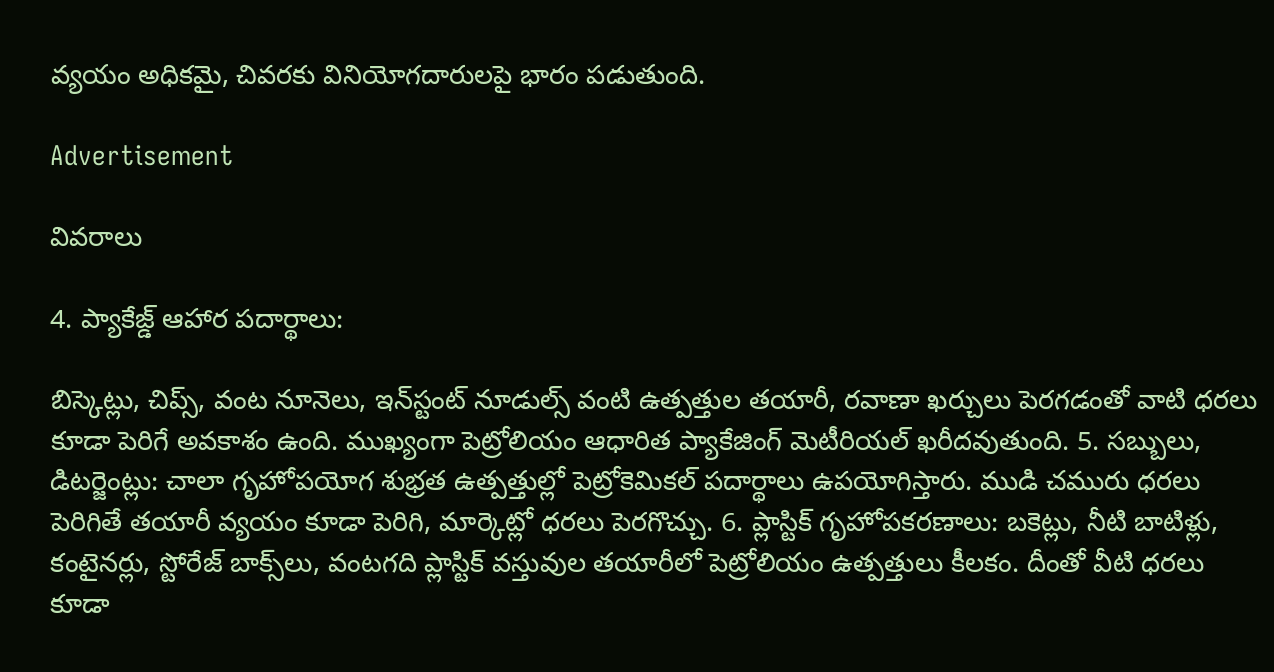వ్యయం అధికమై, చివరకు వినియోగదారులపై భారం పడుతుంది.

Advertisement

వివరాలు

4. ప్యాకేజ్డ్‌ ఆహార పదార్థాలు:

బిస్కెట్లు, చిప్స్‌, వంట నూనెలు, ఇన్‌స్టంట్‌ నూడుల్స్‌ వంటి ఉత్పత్తుల తయారీ, రవాణా ఖర్చులు పెరగడంతో వాటి ధరలు కూడా పెరిగే అవకాశం ఉంది. ముఖ్యంగా పెట్రోలియం ఆధారిత ప్యాకేజింగ్‌ మెటీరియల్‌ ఖరీదవుతుంది. 5. సబ్బులు, డిటర్జెంట్లు: చాలా గృహోపయోగ శుభ్రత ఉత్పత్తుల్లో పెట్రోకెమికల్‌ పదార్థాలు ఉపయోగిస్తారు. ముడి చమురు ధరలు పెరిగితే తయారీ వ్యయం కూడా పెరిగి, మార్కెట్లో ధరలు పెరగొచ్చు. 6. ప్లాస్టిక్‌ గృహోపకరణాలు: బకెట్లు, నీటి బాటిళ్లు, కంటైనర్లు, స్టోరేజ్‌ బాక్స్‌లు, వంటగది ప్లాస్టిక్‌ వస్తువుల తయారీలో పెట్రోలియం ఉత్పత్తులు కీలకం. దీంతో వీటి ధరలు కూడా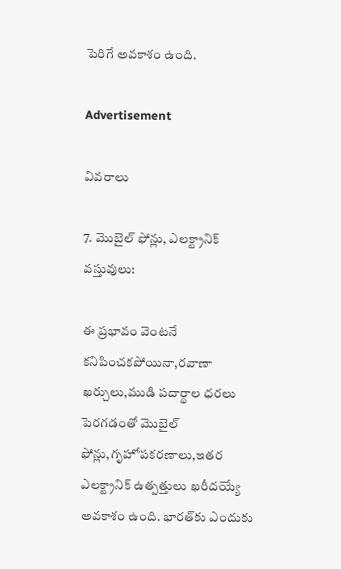పెరిగే అవకాశం ఉంది.

Advertisement

వివరాలు

7. మొబైల్‌ ఫోన్లు, ఎలక్ట్రానిక్‌ వస్తువులు:

ఈ ప్రభావం వెంటనే కనిపించకపోయినా,రవాణా ఖర్చులు,ముడి పదార్థాల ధరలు పెరగడంతో మొబైల్‌ ఫోన్లు,గృహోపకరణాలు,ఇతర ఎలక్ట్రానిక్‌ ఉత్పత్తులు ఖరీదయ్యే అవకాశం ఉంది. భారత్‌కు ఎందుకు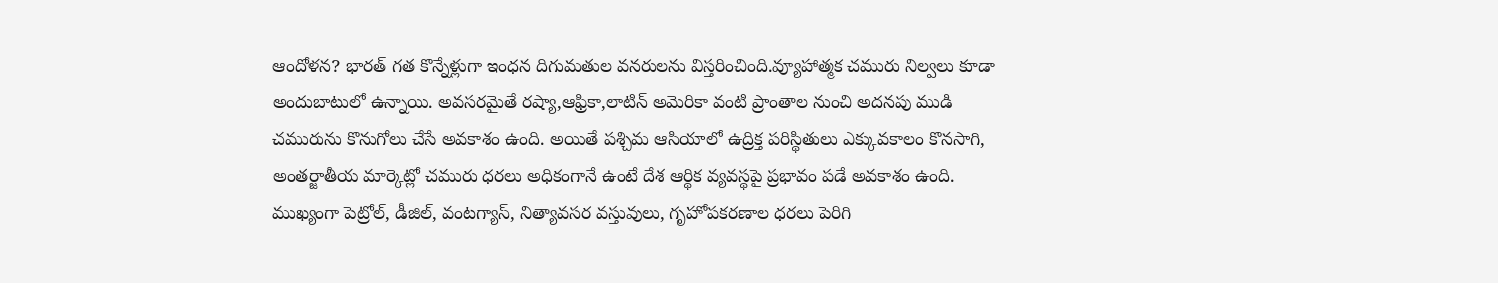ఆందోళన? భారత్‌ గత కొన్నేళ్లుగా ఇంధన దిగుమతుల వనరులను విస్తరించింది.వ్యూహాత్మక చమురు నిల్వలు కూడా అందుబాటులో ఉన్నాయి. అవసరమైతే రష్యా,ఆఫ్రికా,లాటిన్‌ అమెరికా వంటి ప్రాంతాల నుంచి అదనపు ముడి చమురును కొనుగోలు చేసే అవకాశం ఉంది. అయితే పశ్చిమ ఆసియాలో ఉద్రిక్త పరిస్థితులు ఎక్కువకాలం కొనసాగి, అంతర్జాతీయ మార్కెట్లో చమురు ధరలు అధికంగానే ఉంటే దేశ ఆర్థిక వ్యవస్థపై ప్రభావం పడే అవకాశం ఉంది. ముఖ్యంగా పెట్రోల్‌, డీజిల్‌, వంటగ్యాస్‌, నిత్యావసర వస్తువులు, గృహోపకరణాల ధరలు పెరిగి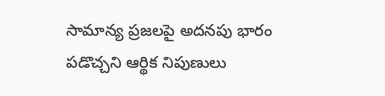సామాన్య ప్రజలపై అదనపు భారం పడొచ్చని ఆర్థిక నిపుణులు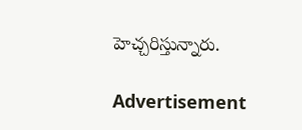హెచ్చరిస్తున్నారు.

Advertisement